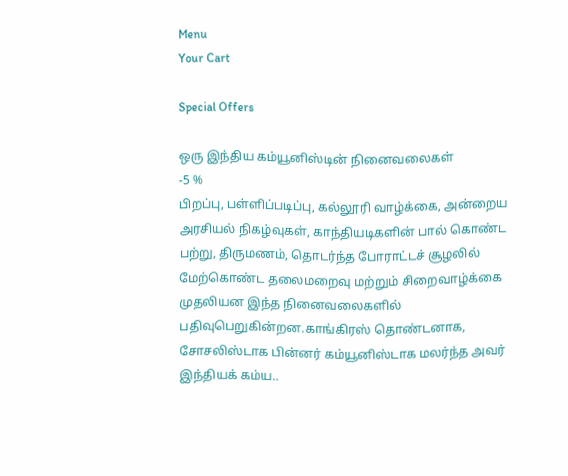Menu
Your Cart

Special Offers

ஒரு இந்திய கம்யூனிஸ்டின் நினைவலைகள்
-5 %
பிறப்பு, பள்ளிப்படிப்பு, கல்லூரி வாழ்க்கை, அன்றைய அரசியல் நிகழ்வுகள், காந்தியடிகளின் பால் கொண்ட பற்று, திருமணம், தொடர்ந்த போராட்டச் சூழலில் மேற்கொண்ட தலைமறைவு மற்றும் சிறைவாழ்க்கை முதலியன இந்த நினைவலைகளில் பதிவுபெறுகின்றன.காங்கிரஸ் தொண்டனாக, சோசலிஸ்டாக பின்னர் கம்யூனிஸ்டாக மலர்ந்த அவர் இந்தியக் கம்ய..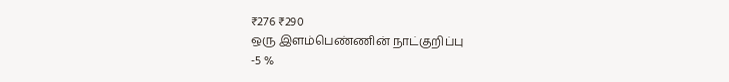₹276 ₹290
ஒரு இளம்பெண்ணின் நாட்குறிப்பு
-5 %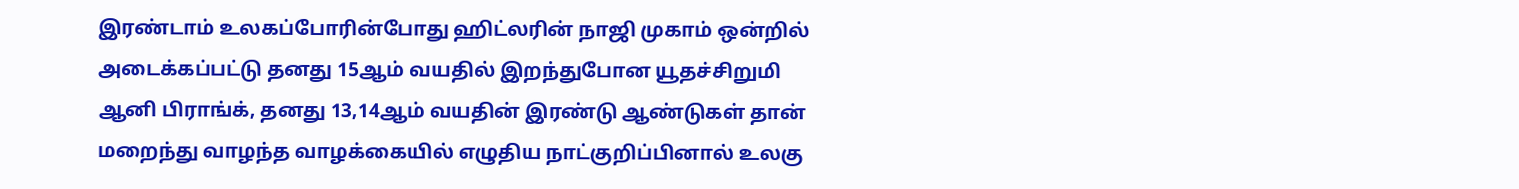இரண்டாம் உலகப்போரின்போது ஹிட்லரின் நாஜி முகாம் ஒன்றில் அடைக்கப்பட்டு தனது 15ஆம் வயதில் இறந்துபோன யூதச்சிறுமி ஆனி பிராங்க், தனது 13,14ஆம் வயதின் இரண்டு ஆண்டுகள் தான் மறைந்து வாழந்த வாழக்கையில் எழுதிய நாட்குறிப்பினால் உலகு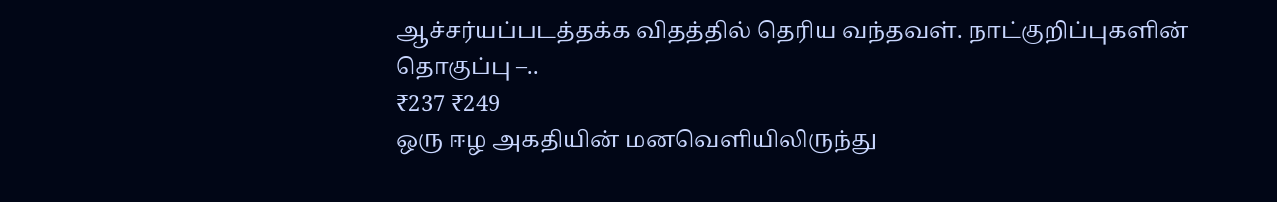ஆச்சர்யப்படத்தக்க விதத்தில் தெரிய வந்தவள். நாட்குறிப்புகளின் தொகுப்பு –..
₹237 ₹249
ஒரு ஈழ அகதியின் மனவெளியிலிருந்து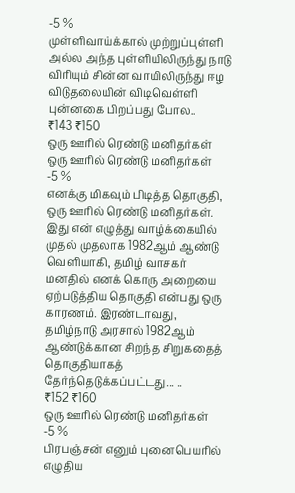-5 %
முள்ளிவாய்க்கால் முற்றுப்புள்ளி அல்ல அந்த புள்ளியிலிருந்து நாடு விரியும் சின்ன வாயிலிருந்து ஈழ விடுதலையின் விடிவெள்ளி புன்னகை பிறப்பது போல..
₹143 ₹150
ஒரு ஊரில் ரெண்டு மனிதர்கள் ஒரு ஊரில் ரெண்டு மனிதர்கள்
-5 %
எனக்கு மிகவும் பிடித்த தொகுதி, ஒரு ஊரில் ரெண்டு மனிதர்கள். இது என் எழுத்து வாழ்க்கையில் முதல் முதலாக 1982ஆம் ஆண்டு வெளியாகி, தமிழ் வாசகர் மனதில் எனக் கொரு அறையை ஏற்படுத்திய தொகுதி என்பது ஒரு காரணம். இரண்டாவது, தமிழ்நாடு அரசால் 1982ஆம் ஆண்டுக்கான சிறந்த சிறுகதைத் தொகுதியாகத் தேர்ந்தெடுக்கப்பட்டது... ..
₹152 ₹160
ஒரு ஊரில் ரெண்டு மனிதர்கள்
-5 %
பிரபஞ்சன் எனும் புனைபெயரில் எழுதிய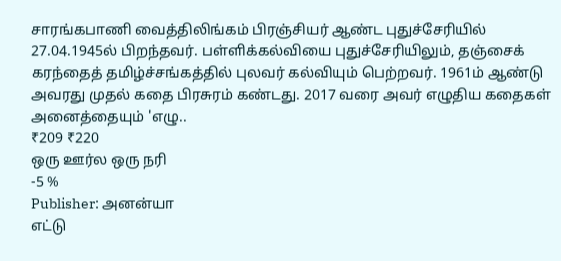சாரங்கபாணி வைத்திலிங்கம் பிரஞ்சியர் ஆண்ட புதுச்சேரியில் 27.04.1945ல் பிறந்தவர். பள்ளிக்கல்வியை புதுச்சேரியிலும், தஞ்சைக் கரந்தைத் தமிழ்ச்சங்கத்தில் புலவர் கல்வியும் பெற்றவர். 1961ம் ஆண்டு அவரது முதல் கதை பிரசுரம் கண்டது. 2017 வரை அவர் எழுதிய கதைகள் அனைத்தையும் 'எழு..
₹209 ₹220
ஒரு ஊர்ல ஒரு நரி
-5 %
Publisher: அனன்யா
எட்டு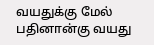வயதுக்கு மேல் பதினான்கு வயது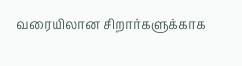வரையிலான சிறார்களுக்காக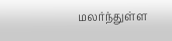மலர்ந்துள்ள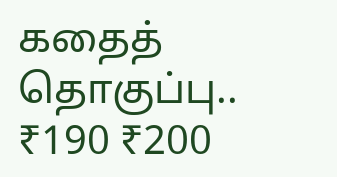கதைத் தொகுப்பு..
₹190 ₹200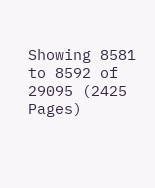Showing 8581 to 8592 of 29095 (2425 Pages)